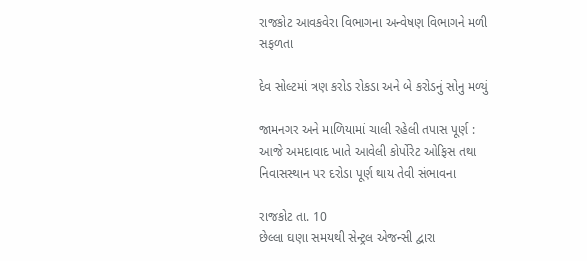રાજકોટ આવકવેરા વિભાગના અન્વેષણ વિભાગને મળી સફળતા

દેવ સોલ્ટમાં ત્રણ કરોડ રોકડા અને બે કરોડનું સોનુ મળ્યું

જામનગર અને માળિયામાં ચાલી રહેલી તપાસ પૂર્ણ : આજે અમદાવાદ ખાતે આવેલી કોર્પોરેટ ઓફિસ તથા નિવાસસ્થાન પર દરોડા પૂર્ણ થાય તેવી સંભાવના

રાજકોટ તા. 10
છેલ્લા ઘણા સમયથી સેન્ટ્રલ એજન્સી દ્વારા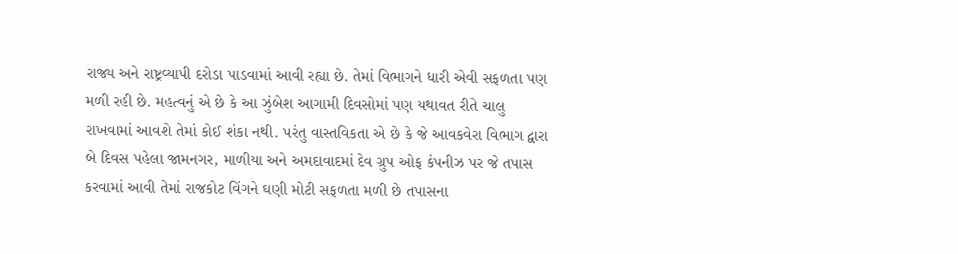રાજ્ય અને રાષ્ટ્રવ્યાપી દરોડા પાડવામાં આવી રહ્યા છે. તેમાં વિભાગને ધારી એવી સફળતા પણ મળી રહી છે. મહત્વનું એ છે કે આ ઝુંબેશ આગામી દિવસોમાં પણ યથાવત રીતે ચાલુ રાખવામાં આવશે તેમાં કોઈ શંકા નથી. પરંતુ વાસ્તવિકતા એ છે કે જે આવકવેરા વિભાગ દ્વારા બે દિવસ પહેલા જામનગર, માળીયા અને અમદાવાદમાં દેવ ગ્રુપ ઓફ કંપનીઝ પર જે તપાસ કરવામાં આવી તેમાં રાજકોટ વિંગને ઘણી મોટી સફળતા મળી છે તપાસના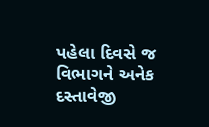પહેલા દિવસે જ વિભાગને અનેક દસ્તાવેજી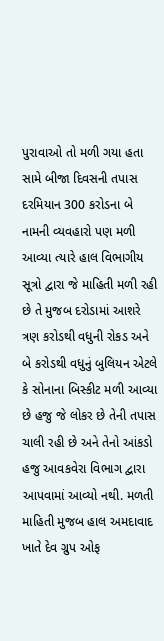પુરાવાઓ તો મળી ગયા હતા સામે બીજા દિવસની તપાસ દરમિયાન 300 કરોડના બે નામની વ્યવહારો પણ મળી આવ્યા ત્યારે હાલ વિભાગીય સૂત્રો દ્વારા જે માહિતી મળી રહી છે તે મુજબ દરોડામાં આશરે ત્રણ કરોડથી વધુની રોકડ અને બે કરોડથી વધુનું બુલિયન એટલે કે સોનાના બિસ્કીટ મળી આવ્યા છે હજુ જે લોકર છે તેની તપાસ ચાલી રહી છે અને તેનો આંકડો હજુ આવકવેરા વિભાગ દ્વારા આપવામાં આવ્યો નથી. મળતી માહિતી મુજબ હાલ અમદાવાદ ખાતે દેવ ગ્રુપ ઓફ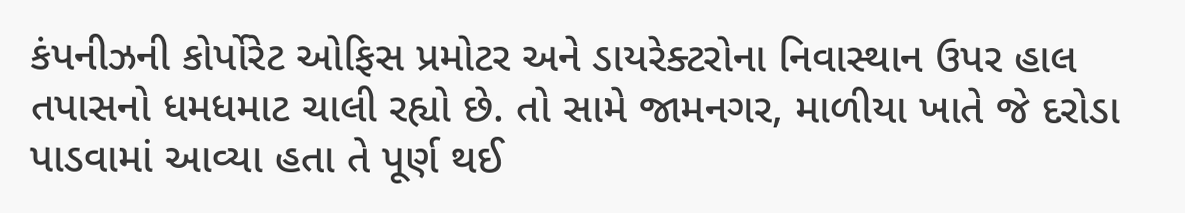કંપનીઝની કોર્પોરેટ ઓફિસ પ્રમોટર અને ડાયરેક્ટરોના નિવાસ્થાન ઉપર હાલ તપાસનો ધમધમાટ ચાલી રહ્યો છે. તો સામે જામનગર, માળીયા ખાતે જે દરોડા પાડવામાં આવ્યા હતા તે પૂર્ણ થઈ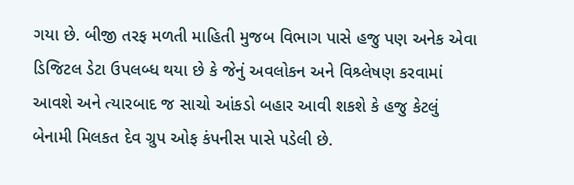ગયા છે. બીજી તરફ મળતી માહિતી મુજબ વિભાગ પાસે હજુ પણ અનેક એવા ડિજિટલ ડેટા ઉપલબ્ધ થયા છે કે જેનું અવલોકન અને વિશ્ર્લેષણ કરવામાં આવશે અને ત્યારબાદ જ સાચો આંકડો બહાર આવી શકશે કે હજુ કેટલું બેનામી મિલકત દેવ ગ્રુપ ઓફ કંપનીસ પાસે પડેલી છે.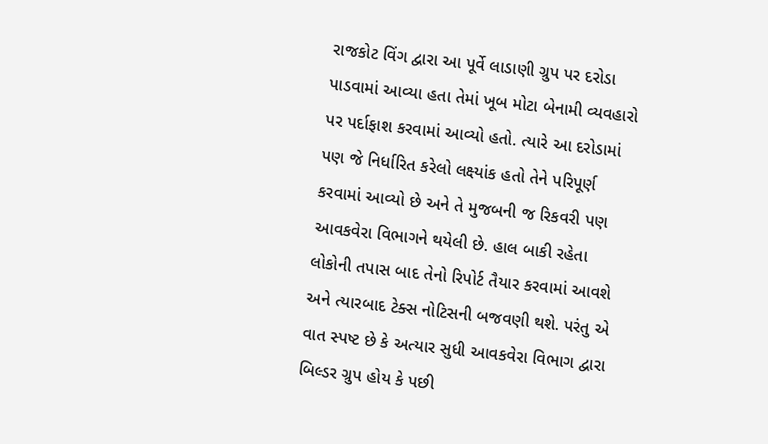રાજકોટ વિંગ દ્વારા આ પૂર્વે લાડાણી ગ્રુપ પર દરોડા પાડવામાં આવ્યા હતા તેમાં ખૂબ મોટા બેનામી વ્યવહારો પર પર્દાફાશ કરવામાં આવ્યો હતો. ત્યારે આ દરોડામાં પણ જે નિર્ધારિત કરેલો લક્ષ્યાંક હતો તેને પરિપૂર્ણ કરવામાં આવ્યો છે અને તે મુજબની જ રિકવરી પણ આવકવેરા વિભાગને થયેલી છે. હાલ બાકી રહેતા લોકોની તપાસ બાદ તેનો રિપોર્ટ તૈયાર કરવામાં આવશે અને ત્યારબાદ ટેક્સ નોટિસની બજવણી થશે. પરંતુ એ વાત સ્પષ્ટ છે કે અત્યાર સુધી આવકવેરા વિભાગ દ્વારા બિલ્ડર ગ્રુપ હોય કે પછી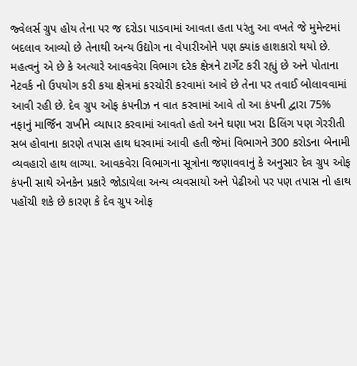જ્વેલર્સ ગ્રુપ હોય તેના પર જ દરોડા પાડવામાં આવતા હતા પરંતુ આ વખતે જે મુમેન્ટમાં બદલાવ આવ્યો છે તેનાથી અન્ય ઉદ્યોગ ના વેપારીઓને પણ ક્યાંક હાશકારો થયો છે. મહત્વનું એ છે કે અત્યારે આવકવેરા વિભાગ દરેક ક્ષેત્રને ટાર્ગેટ કરી રહ્યું છે અને પોતાના નેટવર્ક નો ઉપયોગ કરી કયા ક્ષેત્રમાં કરચોરી કરવામાં આવે છે તેના પર તવાઈ બોલાવવામાં આવી રહી છે. દેવ ગ્રુપ ઓફ કંપનીઝ ન વાત કરવામાં આવે તો આ કંપની દ્વારા 75% નફાનું માર્જિન રાખીને વ્યાપાર કરવામાં આવતો હતો અને ઘણા ખરા ડિલિંગ પણ ગેરરીતી સબ હોવાના કારણે તપાસ હાથ ધરવામાં આવી હતી જેમાં વિભાગને 300 કરોડના બેનામી વ્યવહારો હાથ લાગ્યા. આવકવેરા વિભાગના સૂત્રોના જણાવવાનું કે અનુસાર દેવ ગ્રુપ ઓફ કંપની સાથે એનકેન પ્રકારે જોડાયેલા અન્ય વ્યવસાયો અને પેઢીઓ પર પણ તપાસ નો હાથ પહોંચી શકે છે કારણ કે દેવ ગ્રુપ ઓફ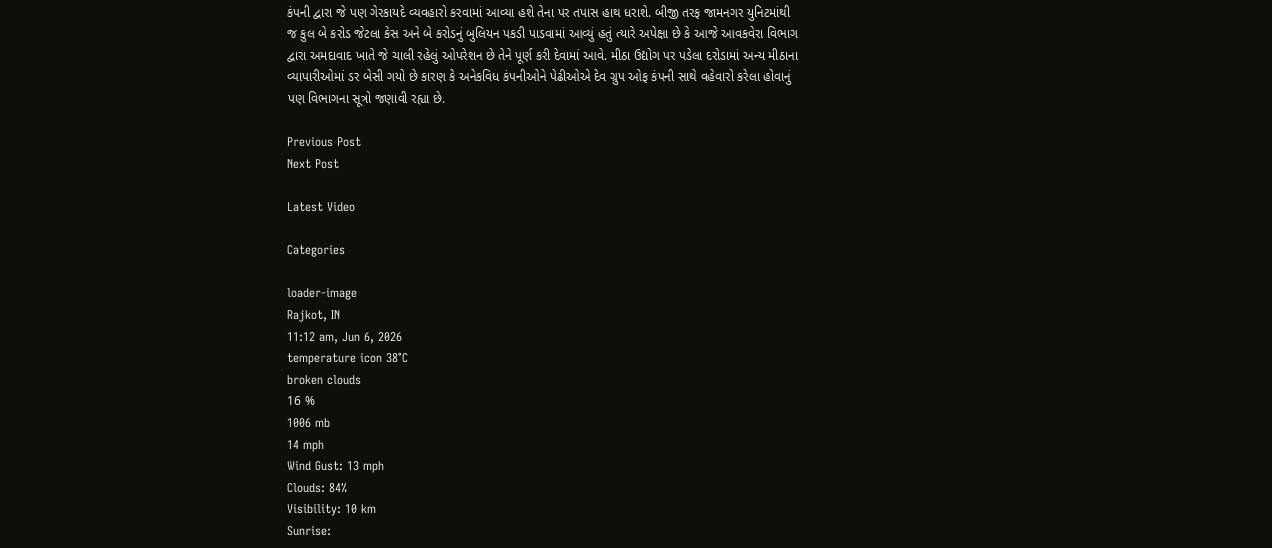કંપની દ્વારા જે પણ ગેરકાયદે વ્યવહારો કરવામાં આવ્યા હશે તેના પર તપાસ હાથ ધરાશે. બીજી તરફ જામનગર યુનિટમાંથી જ કુલ બે કરોડ જેટલા કેસ અને બે કરોડનું બુલિયન પકડી પાડવામાં આવ્યું હતું ત્યારે અપેક્ષા છે કે આજે આવકવેરા વિભાગ દ્વારા અમદાવાદ ખાતે જે ચાલી રહેલું ઓપરેશન છે તેને પૂર્ણ કરી દેવામાં આવે. મીઠા ઉદ્યોગ પર પડેલા દરોડામાં અન્ય મીઠાના વ્યાપારીઓમાં ડર બેસી ગયો છે કારણ કે અનેકવિધ કંપનીઓને પેઢીઓએ દેવ ગ્રુપ ઓફ કંપની સાથે વહેવારો કરેલા હોવાનું પણ વિભાગના સૂત્રો જણાવી રહ્યા છે.

Previous Post
Next Post

Latest Video

Categories

loader-image
Rajkot, IN
11:12 am, Jun 6, 2026
temperature icon 38°C
broken clouds
16 %
1006 mb
14 mph
Wind Gust: 13 mph
Clouds: 84%
Visibility: 10 km
Sunrise: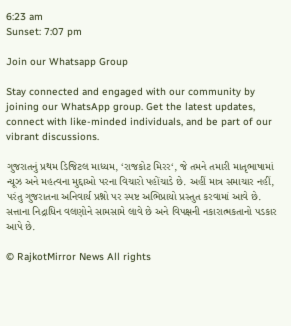6:23 am
Sunset: 7:07 pm

Join our Whatsapp Group

Stay connected and engaged with our community by joining our WhatsApp group. Get the latest updates, connect with like-minded individuals, and be part of our vibrant discussions.

ગુજરાતનું પ્રથમ ડિજિટલ માધ્યમ, ‘રાજકોટ મિરર‘, જે તમને તમારી માતૃભાષામાં ન્યૂઝ અને મહત્વના મુદ્દાઓ પરના વિચારો પહોંચાડે છે. અહીં માત્ર સમાચાર નહીં, પરંતુ ગુજરાતના અનિવાર્ય પ્રશ્નો પર સ્પષ્ટ અભિપ્રાયો પ્રસ્તુત કરવામાં આવે છે. સત્તાના નિદ્રાધિન વલણોને સામસામે લાવે છે અને વિપક્ષની નકારાત્મકતાનો પડકાર આપે છે.

© RajkotMirror News All rights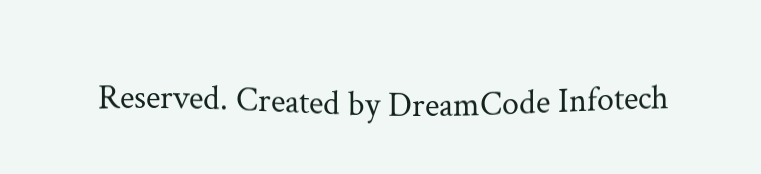Reserved. Created by DreamCode Infotech